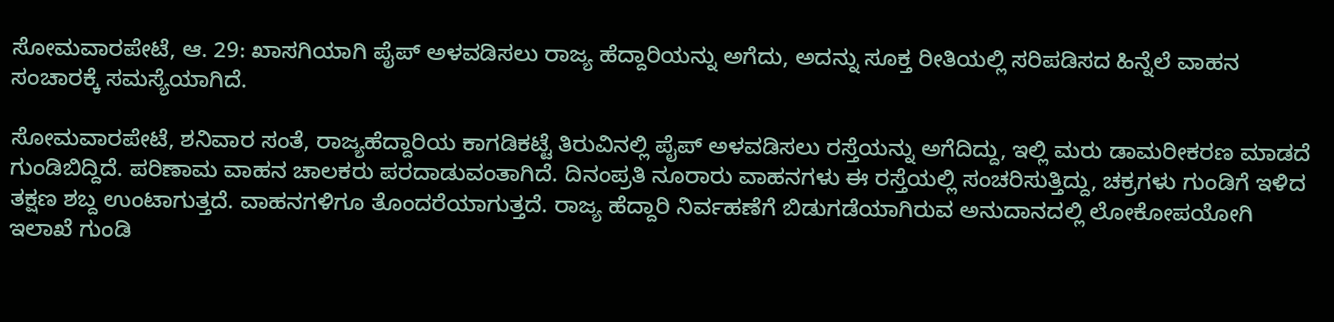ಸೋಮವಾರಪೇಟೆ, ಆ. 29: ಖಾಸಗಿಯಾಗಿ ಪೈಪ್ ಅಳವಡಿಸಲು ರಾಜ್ಯ ಹೆದ್ದಾರಿಯನ್ನು ಅಗೆದು, ಅದನ್ನು ಸೂಕ್ತ ರೀತಿಯಲ್ಲಿ ಸರಿಪಡಿಸದ ಹಿನ್ನೆಲೆ ವಾಹನ ಸಂಚಾರಕ್ಕೆ ಸಮಸ್ಯೆಯಾಗಿದೆ.

ಸೋಮವಾರಪೇಟೆ, ಶನಿವಾರ ಸಂತೆ, ರಾಜ್ಯಹೆದ್ದಾರಿಯ ಕಾಗಡಿಕಟ್ಟೆ ತಿರುವಿನಲ್ಲಿ ಪೈಪ್ ಅಳವಡಿಸಲು ರಸ್ತೆಯನ್ನು ಅಗೆದಿದ್ದು, ಇಲ್ಲಿ ಮರು ಡಾಮರೀಕರಣ ಮಾಡದೆ ಗುಂಡಿಬಿದ್ದಿದೆ. ಪರಿಣಾಮ ವಾಹನ ಚಾಲಕರು ಪರದಾಡುವಂತಾಗಿದೆ. ದಿನಂಪ್ರತಿ ನೂರಾರು ವಾಹನಗಳು ಈ ರಸ್ತೆಯಲ್ಲಿ ಸಂಚರಿಸುತ್ತಿದ್ದು, ಚಕ್ರಗಳು ಗುಂಡಿಗೆ ಇಳಿದ ತಕ್ಷಣ ಶಬ್ದ ಉಂಟಾಗುತ್ತದೆ. ವಾಹನಗಳಿಗೂ ತೊಂದರೆಯಾಗುತ್ತದೆ. ರಾಜ್ಯ ಹೆದ್ದಾರಿ ನಿರ್ವಹಣೆಗೆ ಬಿಡುಗಡೆಯಾಗಿರುವ ಅನುದಾನದಲ್ಲಿ ಲೋಕೋಪಯೋಗಿ ಇಲಾಖೆ ಗುಂಡಿ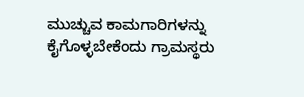ಮುಚ್ಚುವ ಕಾಮಗಾರಿಗಳನ್ನು ಕೈಗೊಳ್ಳಬೇಕೆಂದು ಗ್ರಾಮಸ್ಥರು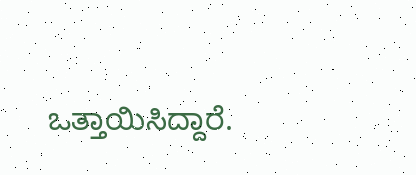ಒತ್ತಾಯಿಸಿದ್ದಾರೆ.